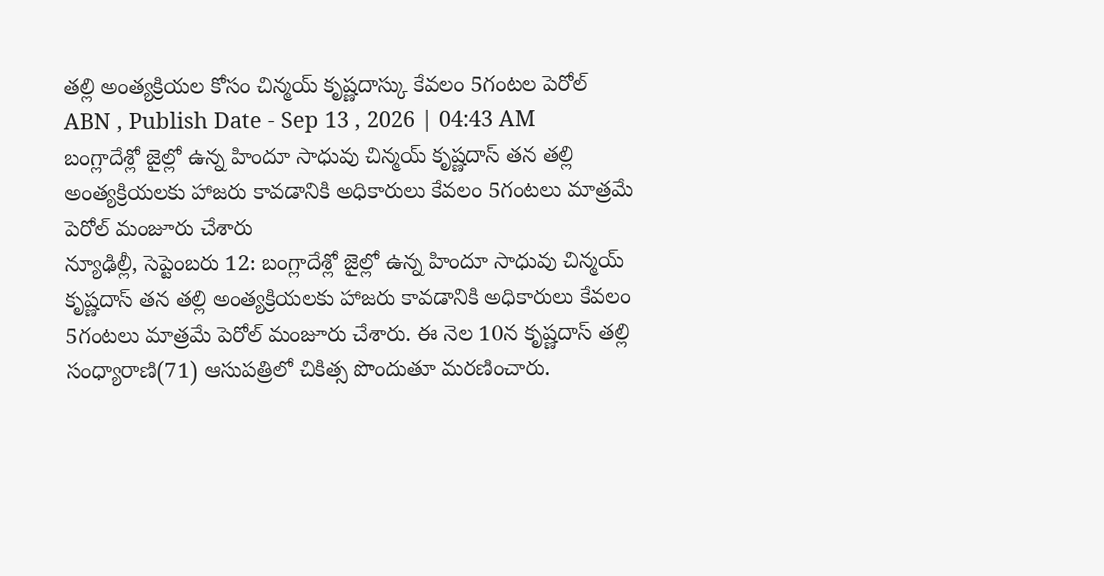తల్లి అంత్యక్రియల కోసం చిన్మయ్ కృష్ణదాస్కు కేవలం 5గంటల పెరోల్
ABN , Publish Date - Sep 13 , 2026 | 04:43 AM
బంగ్లాదేశ్లో జైల్లో ఉన్న హిందూ సాధువు చిన్మయ్ కృష్ణదాస్ తన తల్లి అంత్యక్రియలకు హాజరు కావడానికి అధికారులు కేవలం 5గంటలు మాత్రమే పెరోల్ మంజూరు చేశారు
న్యూఢిల్లీ, సెప్టెంబరు 12: బంగ్లాదేశ్లో జైల్లో ఉన్న హిందూ సాధువు చిన్మయ్ కృష్ణదాస్ తన తల్లి అంత్యక్రియలకు హాజరు కావడానికి అధికారులు కేవలం 5గంటలు మాత్రమే పెరోల్ మంజూరు చేశారు. ఈ నెల 10న కృష్ణదాస్ తల్లి సంధ్యారాణి(71) ఆసుపత్రిలో చికిత్స పొందుతూ మరణించారు.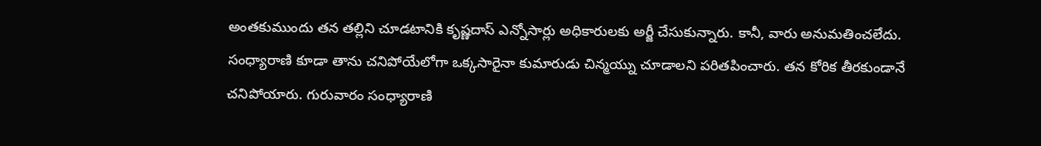అంతకుముందు తన తల్లిని చూడటానికి కృష్ణదాస్ ఎన్నోసార్లు అధికారులకు అర్జీ చేసుకున్నారు. కానీ, వారు అనుమతించలేదు. సంధ్యారాణి కూడా తాను చనిపోయేలోగా ఒక్కసారైనా కుమారుడు చిన్మయ్ను చూడాలని పరితపించారు. తన కోరిక తీరకుండానే చనిపోయారు. గురువారం సంధ్యారాణి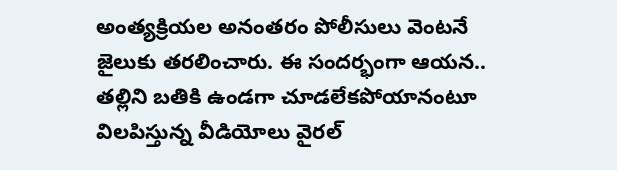అంత్యక్రియల అనంతరం పోలీసులు వెంటనే జైలుకు తరలించారు. ఈ సందర్భంగా ఆయన.. తల్లిని బతికి ఉండగా చూడలేకపోయానంటూ విలపిస్తున్న వీడియోలు వైరల్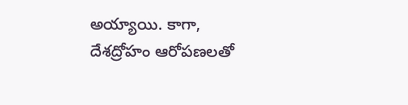అయ్యాయి. కాగా, దేశద్రోహం ఆరోపణలతో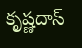కృష్ణదాస్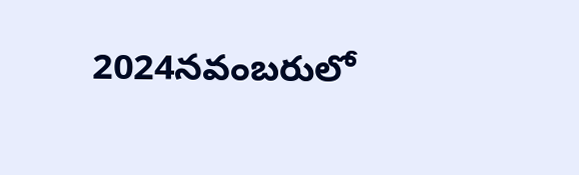2024నవంబరులో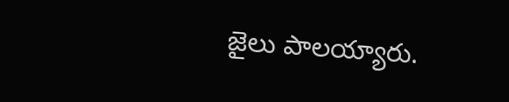జైలు పాలయ్యారు.